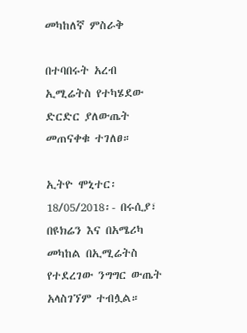መካከለኛ ምስራቅ

በተባበሩት አረብ ኢሚሬትስ የተካሄደው ድርድር ያለውጤት መጠናቀቁ ተገለፀ።

ኢትዮ ሞኒተር፡ 18/05/2018፡- በሩሲያ፣ በዩክሬን እና በአሜሪካ መካከል በኢሚሬትስ የተደረገው ንግግር ውጤት አላስገኘም ተብሏል።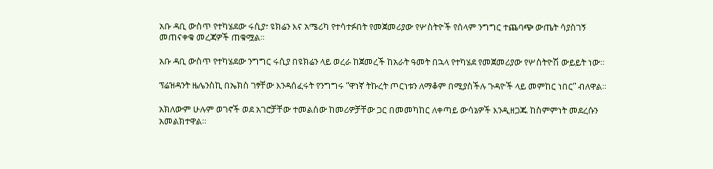አቡ ዳቢ ውስጥ የተካሄደው ሩሲያ፣ ዩክሬን እና አሜሪካ የተሳተፉበት የመጀመሪያው የሦስትዮች የሰላም ንግግር ተጨባጭ ውጤት ሳያስገኝ መጠናቀቁ መረጃዎች ጠቁሟል።

አቡ ዳቢ ውስጥ የተካሄደው ንግግር ሩሲያ በዩክሬን ላይ ወረራ ከጀመረች ከአራት ዓመት በኋላ የተካሄደ የመጀመሪያው የሦስትዮሽ ውይይት ነው።

ፕሬዝዳንት ዜሌንስኪ በኤክስ ገፃቸው እንዳሰፈሩት የንግግሩ “ዋነኛ ትኩረት ጦርነቱን ለማቆም በሚያስችሉ ጉዳዮች ላይ መምከር ነበር” ብለዋል።

አክለውም ሁሉም ወገኖች ወደ አገሮቻቸው ተመልሰው ከመሪዎቻቸው ጋር በመመካከር ለቀጣይ ውሳኔዎች እንዲዘጋጁ ከስምምነት መደረሱን አመልክተዋል።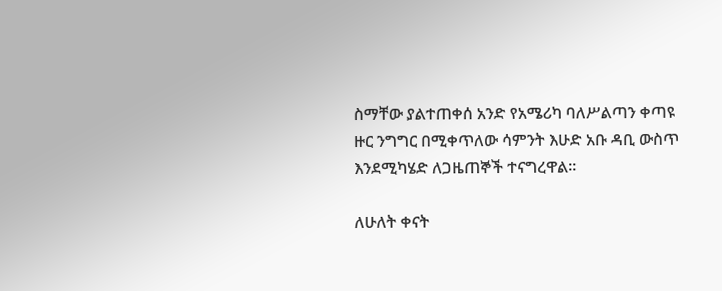ስማቸው ያልተጠቀሰ አንድ የአሜሪካ ባለሥልጣን ቀጣዩ ዙር ንግግር በሚቀጥለው ሳምንት እሁድ አቡ ዳቢ ውስጥ እንደሚካሄድ ለጋዜጠኞች ተናግረዋል።

ለሁለት ቀናት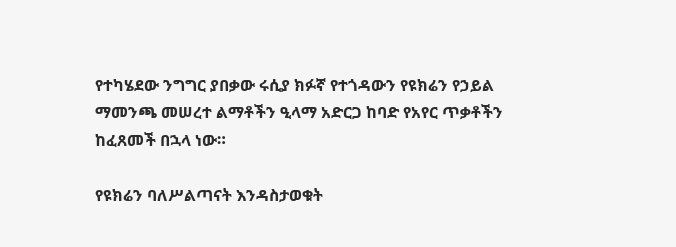የተካሄደው ንግግር ያበቃው ሩሲያ ክፉኛ የተጎዳውን የዩክሬን የኃይል ማመንጫ መሠረተ ልማቶችን ዒላማ አድርጋ ከባድ የአየር ጥቃቶችን ከፈጸመች በኋላ ነው።

የዩክሬን ባለሥልጣናት እንዳስታወቁት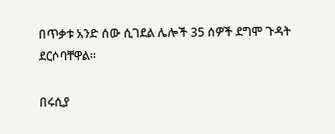በጥቃቱ አንድ ሰው ሲገደል ሌሎች 35 ሰዎች ደግሞ ጉዳት ደርሶባቸዋል።

በሩሲያ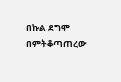በኩል ደግሞ በምትቆጣጠረው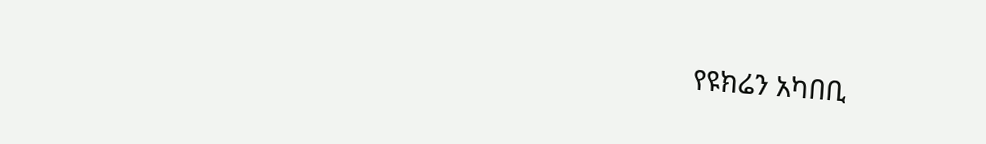የዩክሬን አካበቢ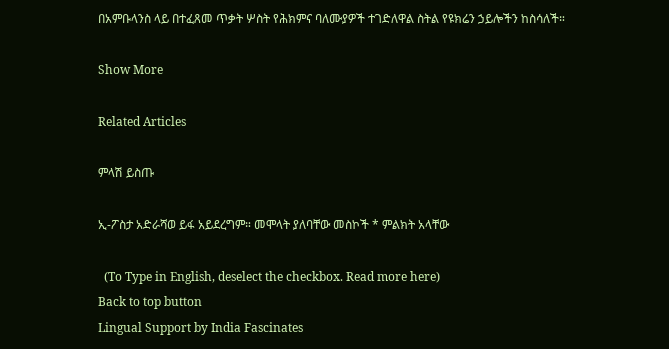በአምቡላንስ ላይ በተፈጸመ ጥቃት ሦስት የሕክምና ባለሙያዎች ተገድለዋል ስትል የዩክሬን ኃይሎችን ከስሳለች።

Show More

Related Articles

ምላሽ ይስጡ

ኢ-ፖስታ አድራሻወ ይፋ አይደረግም። መሞላት ያለባቸው መስኮች * ምልክት አላቸው

  (To Type in English, deselect the checkbox. Read more here)
Back to top button
Lingual Support by India Fascinates